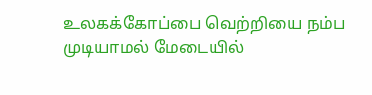உலகக்கோப்பை வெற்றியை நம்ப முடியாமல் மேடையில்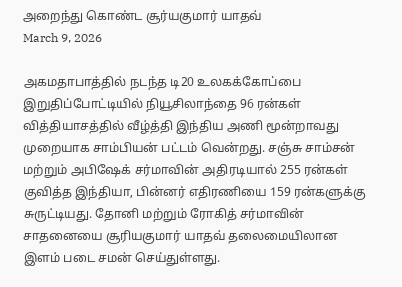அறைந்து கொண்ட சூர்யகுமார் யாதவ்
March 9, 2026

அகமதாபாத்தில் நடந்த டி20 உலகக்கோப்பை இறுதிப்போட்டியில் நியூசிலாந்தை 96 ரன்கள் வித்தியாசத்தில் வீழ்த்தி இந்திய அணி மூன்றாவது முறையாக சாம்பியன் பட்டம் வென்றது. சஞ்சு சாம்சன் மற்றும் அபிஷேக் சர்மாவின் அதிரடியால் 255 ரன்கள் குவித்த இந்தியா, பின்னர் எதிரணியை 159 ரன்களுக்கு சுருட்டியது. தோனி மற்றும் ரோகித் சர்மாவின் சாதனையை சூரியகுமார் யாதவ் தலைமையிலான இளம் படை சமன் செய்துள்ளது.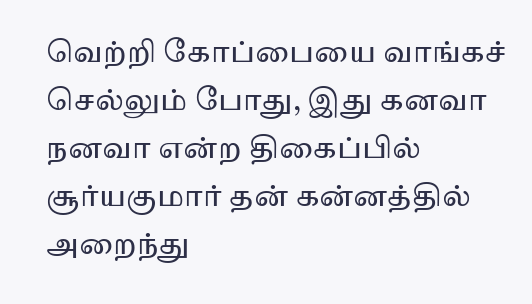வெற்றி கோப்பையை வாங்கச் செல்லும் போது, இது கனவா நனவா என்ற திகைப்பில் சூர்யகுமார் தன் கன்னத்தில் அறைந்து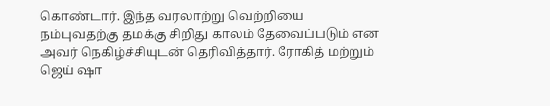கொண்டார். இந்த வரலாற்று வெற்றியை நம்புவதற்கு தமக்கு சிறிது காலம் தேவைப்படும் என அவர் நெகிழ்ச்சியுடன் தெரிவித்தார். ரோகித் மற்றும் ஜெய் ஷா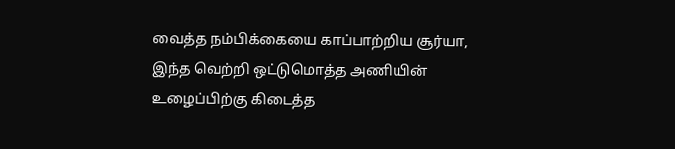வைத்த நம்பிக்கையை காப்பாற்றிய சூர்யா, இந்த வெற்றி ஒட்டுமொத்த அணியின் உழைப்பிற்கு கிடைத்த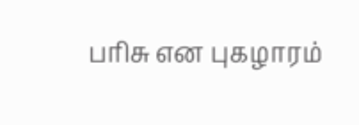பரிசு என புகழாரம்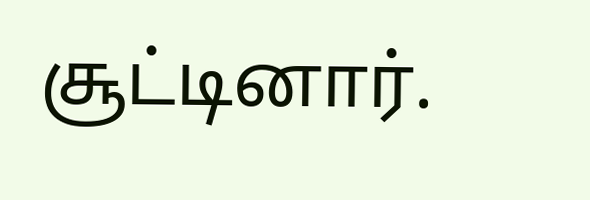சூட்டினார்.